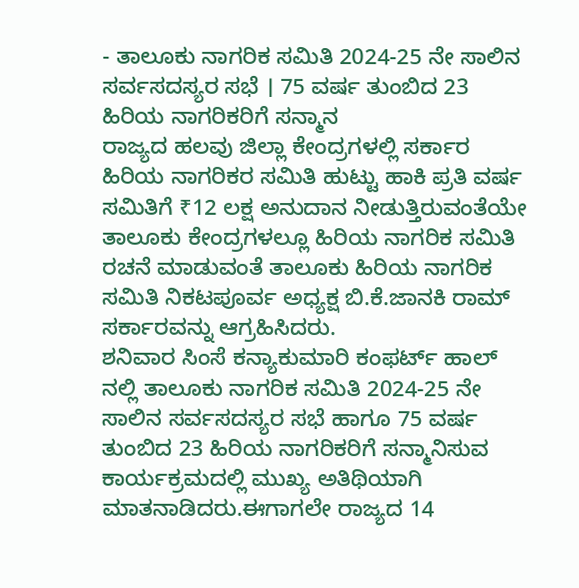- ತಾಲೂಕು ನಾಗರಿಕ ಸಮಿತಿ 2024-25 ನೇ ಸಾಲಿನ ಸರ್ವಸದಸ್ಯರ ಸಭೆ । 75 ವರ್ಷ ತುಂಬಿದ 23 ಹಿರಿಯ ನಾಗರಿಕರಿಗೆ ಸನ್ಮಾನ
ರಾಜ್ಯದ ಹಲವು ಜಿಲ್ಲಾ ಕೇಂದ್ರಗಳಲ್ಲಿ ಸರ್ಕಾರ ಹಿರಿಯ ನಾಗರಿಕರ ಸಮಿತಿ ಹುಟ್ಟು ಹಾಕಿ ಪ್ರತಿ ವರ್ಷ ಸಮಿತಿಗೆ ₹12 ಲಕ್ಷ ಅನುದಾನ ನೀಡುತ್ತಿರುವಂತೆಯೇ ತಾಲೂಕು ಕೇಂದ್ರಗಳಲ್ಲೂ ಹಿರಿಯ ನಾಗರಿಕ ಸಮಿತಿ ರಚನೆ ಮಾಡುವಂತೆ ತಾಲೂಕು ಹಿರಿಯ ನಾಗರಿಕ ಸಮಿತಿ ನಿಕಟಪೂರ್ವ ಅಧ್ಯಕ್ಷ ಬಿ.ಕೆ.ಜಾನಕಿ ರಾಮ್ ಸರ್ಕಾರವನ್ನು ಆಗ್ರಹಿಸಿದರು.
ಶನಿವಾರ ಸಿಂಸೆ ಕನ್ಯಾಕುಮಾರಿ ಕಂಫರ್ಟ್ ಹಾಲ್ ನಲ್ಲಿ ತಾಲೂಕು ನಾಗರಿಕ ಸಮಿತಿ 2024-25 ನೇ ಸಾಲಿನ ಸರ್ವಸದಸ್ಯರ ಸಭೆ ಹಾಗೂ 75 ವರ್ಷ ತುಂಬಿದ 23 ಹಿರಿಯ ನಾಗರಿಕರಿಗೆ ಸನ್ಮಾನಿಸುವ ಕಾರ್ಯಕ್ರಮದಲ್ಲಿ ಮುಖ್ಯ ಅತಿಥಿಯಾಗಿ ಮಾತನಾಡಿದರು.ಈಗಾಗಲೇ ರಾಜ್ಯದ 14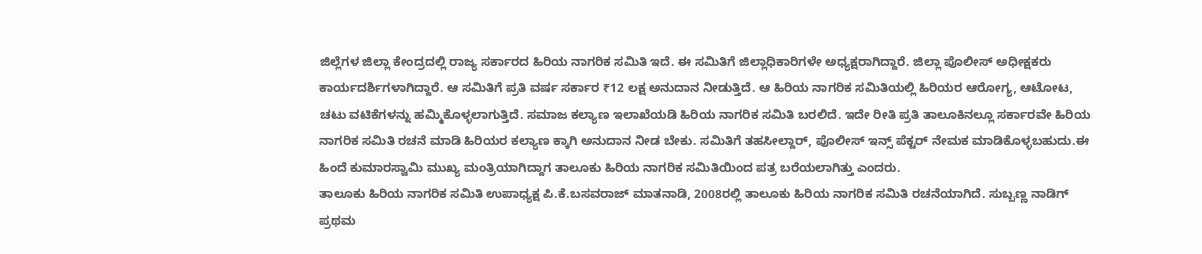ಜಿಲ್ಲೆಗಳ ಜಿಲ್ಲಾ ಕೇಂದ್ರದಲ್ಲಿ ರಾಜ್ಯ ಸರ್ಕಾರದ ಹಿರಿಯ ನಾಗರಿಕ ಸಮಿತಿ ಇದೆ. ಈ ಸಮಿತಿಗೆ ಜಿಲ್ಲಾಧಿಕಾರಿಗಳೇ ಅಧ್ಯಕ್ಷರಾಗಿದ್ದಾರೆ. ಜಿಲ್ಲಾ ಪೊಲೀಸ್ ಅಧೀಕ್ಷಕರು ಕಾರ್ಯದರ್ಶಿಗಳಾಗಿದ್ದಾರೆ. ಆ ಸಮಿತಿಗೆ ಪ್ರತಿ ವರ್ಷ ಸರ್ಕಾರ ₹12 ಲಕ್ಷ ಅನುದಾನ ನೀಡುತ್ತಿದೆ. ಆ ಹಿರಿಯ ನಾಗರಿಕ ಸಮಿತಿಯಲ್ಲಿ ಹಿರಿಯರ ಆರೋಗ್ಯ, ಆಟೋಟ, ಚಟು ವಟಿಕೆಗಳನ್ನು ಹಮ್ಮಿಕೊಳ್ಳಲಾಗುತ್ತಿದೆ. ಸಮಾಜ ಕಲ್ಯಾಣ ಇಲಾಖೆಯಡಿ ಹಿರಿಯ ನಾಗರಿಕ ಸಮಿತಿ ಬರಲಿದೆ. ಇದೇ ರೀತಿ ಪ್ರತಿ ತಾಲೂಕಿನಲ್ಲೂ ಸರ್ಕಾರವೇ ಹಿರಿಯ ನಾಗರಿಕ ಸಮಿತಿ ರಚನೆ ಮಾಡಿ ಹಿರಿಯರ ಕಲ್ಯಾಣ ಕ್ಕಾಗಿ ಅನುದಾನ ನೀಡ ಬೇಕು. ಸಮಿತಿಗೆ ತಹಸೀಲ್ದಾರ್, ಪೊಲೀಸ್ ಇನ್ಸ್ ಪೆಕ್ಟರ್ ನೇಮಕ ಮಾಡಿಕೊಳ್ಳಬಹುದು.ಈ ಹಿಂದೆ ಕುಮಾರಸ್ವಾಮಿ ಮುಖ್ಯ ಮಂತ್ರಿಯಾಗಿದ್ದಾಗ ತಾಲೂಕು ಹಿರಿಯ ನಾಗರಿಕ ಸಮಿತಿಯಿಂದ ಪತ್ರ ಬರೆಯಲಾಗಿತ್ತು ಎಂದರು.
ತಾಲೂಕು ಹಿರಿಯ ನಾಗರಿಕ ಸಮಿತಿ ಉಪಾಧ್ಯಕ್ಷ ಪಿ.ಕೆ.ಬಸವರಾಜ್ ಮಾತನಾಡಿ, 2008ರಲ್ಲಿ ತಾಲೂಕು ಹಿರಿಯ ನಾಗರಿಕ ಸಮಿತಿ ರಚನೆಯಾಗಿದೆ. ಸುಬ್ಬಣ್ಣ ನಾಡಿಗ್ ಪ್ರಥಮ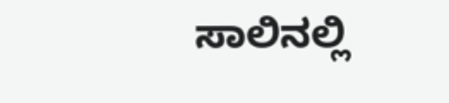ಸಾಲಿನಲ್ಲಿ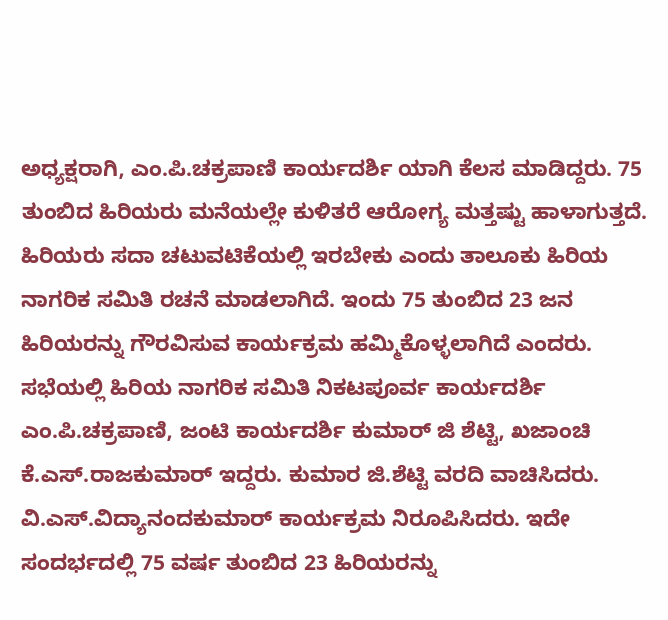ಅಧ್ಯಕ್ಷರಾಗಿ, ಎಂ.ಪಿ.ಚಕ್ರಪಾಣಿ ಕಾರ್ಯದರ್ಶಿ ಯಾಗಿ ಕೆಲಸ ಮಾಡಿದ್ದರು. 75 ತುಂಬಿದ ಹಿರಿಯರು ಮನೆಯಲ್ಲೇ ಕುಳಿತರೆ ಆರೋಗ್ಯ ಮತ್ತಷ್ಟು ಹಾಳಾಗುತ್ತದೆ. ಹಿರಿಯರು ಸದಾ ಚಟುವಟಿಕೆಯಲ್ಲಿ ಇರಬೇಕು ಎಂದು ತಾಲೂಕು ಹಿರಿಯ ನಾಗರಿಕ ಸಮಿತಿ ರಚನೆ ಮಾಡಲಾಗಿದೆ. ಇಂದು 75 ತುಂಬಿದ 23 ಜನ ಹಿರಿಯರನ್ನು ಗೌರವಿಸುವ ಕಾರ್ಯಕ್ರಮ ಹಮ್ಮಿಕೊಳ್ಳಲಾಗಿದೆ ಎಂದರು.
ಸಭೆಯಲ್ಲಿ ಹಿರಿಯ ನಾಗರಿಕ ಸಮಿತಿ ನಿಕಟಪೂರ್ವ ಕಾರ್ಯದರ್ಶಿ ಎಂ.ಪಿ.ಚಕ್ರಪಾಣಿ, ಜಂಟಿ ಕಾರ್ಯದರ್ಶಿ ಕುಮಾರ್ ಜಿ ಶೆಟ್ಟಿ, ಖಜಾಂಚಿ ಕೆ.ಎಸ್.ರಾಜಕುಮಾರ್ ಇದ್ದರು. ಕುಮಾರ ಜಿ.ಶೆಟ್ಟಿ ವರದಿ ವಾಚಿಸಿದರು. ವಿ.ಎಸ್.ವಿದ್ಯಾನಂದಕುಮಾರ್ ಕಾರ್ಯಕ್ರಮ ನಿರೂಪಿಸಿದರು. ಇದೇ ಸಂದರ್ಭದಲ್ಲಿ 75 ವರ್ಷ ತುಂಬಿದ 23 ಹಿರಿಯರನ್ನು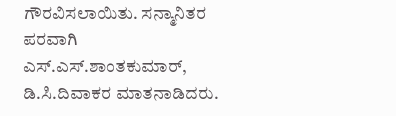ಗೌರವಿಸಲಾಯಿತು. ಸನ್ಮಾನಿತರ ಪರವಾಗಿ ಎಸ್.ಎಸ್.ಶಾಂತಕುಮಾರ್, ಡಿ.ಸಿ.ದಿವಾಕರ ಮಾತನಾಡಿದರು.